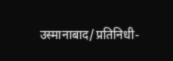उस्मानाबाद/प्रतिनिधी-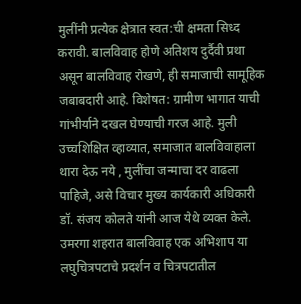मुलींनी प्रत्येक क्षेत्रात स्वत:ची क्षमता सिध्द करावी. बालविवाह होणे अतिशय दुर्दैवी प्रथा असून बालविवाह रोखणे, ही समाजाची सामूहिक जबाबदारी आहे. विशेषत: ग्रामीण भागात याची गांभीर्याने दखल घेण्याची गरज आहे. मुली उच्चशिक्षित व्हाव्यात, समाजात बालविवाहाला थारा देऊ नये , मुलींचा जन्माचा दर वाढला पाहिजे, असे विचार मुख्य कार्यकारी अधिकारी डॉ. संजय कोलते यांनी आज येथे व्यक्त केले.
उमरगा शहरात बालविवाह एक अभिशाप या लघुचित्रपटाचे प्रदर्शन व चित्रपटातील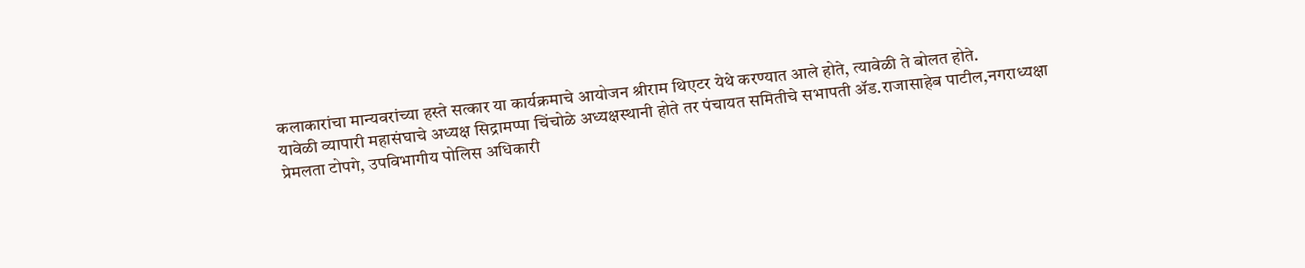कलाकारांचा मान्यवरांच्या हस्ते सत्कार या कार्यक्रमाचे आयोजन श्रीराम थिएटर येथे करण्यात आले होते, त्यावेळी ते बोलत होते.
यावेळी व्यापारी महासंघाचे अध्यक्ष सिद्रामप्पा चिंचोळे अध्यक्षस्थानी होते तर पंचायत समितीचे सभापती ॲड.राजासाहेब पाटील,नगराध्यक्षा प्रेमलता टोपगे, उपविभागीय पोलिस अधिकारी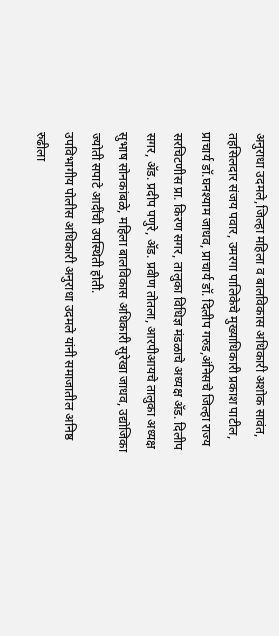अनुराधा उदमले,जिल्हा महिला व बालविकास अधिकारी अशोक सावंत, तहसिलदार संजय पवार, उमरगा पालिकेचे मुख्याधिकारी प्रकाश पाटील, प्राचार्य डॉ.घनश्याम जाधव, प्राचार्य डॉ. दिलीप गरुड,अंनिसचे जिल्हा राज्य सरचिटणीस प्रा. किरण सगर, तालुका विधिज्ञ मंडळाचे अध्यक्ष ॲड. दिलीप सगर, ॲड. प्रदीप पणुरे, ॲड. प्रवीण तोतला, आरपीआयचे तालुका अध्यक्ष सुभाष सोनकांबळे, महिला बालविकास अधिकारी सुरेखा जाधव, उद्योजिका ज्योती सपाटे आदींची उपस्थिती होती.
उपविभागीय पोलीस अधिकारी अनुराधा उदमले यांनी समाजातील अनिष्ठ रुढीला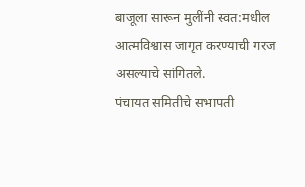बाजूला सारून मुलींनी स्वत:मधील आत्मविश्वास जागृत करण्याची गरज असल्याचे सांगितले.
पंचायत समितीचे सभापती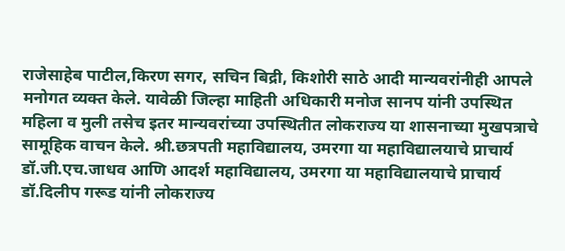राजेसाहेब पाटील,किरण सगर, सचिन बिद्री, किशोरी साठे आदी मान्यवरांनीही आपले मनोगत व्यक्त केले. यावेळी जिल्हा माहिती अधिकारी मनोज सानप यांनी उपस्थित महिला व मुली तसेच इतर मान्यवरांच्या उपस्थितीत लोकराज्य या शासनाच्या मुखपत्राचे सामूहिक वाचन केले. श्री.छत्रपती महाविद्यालय, उमरगा या महाविद्यालयाचे प्राचार्य डॉ.जी.एच.जाधव आणि आदर्श महाविद्यालय, उमरगा या महाविद्यालयाचे प्राचार्य डॉ.दिलीप गरूड यांनी लोकराज्य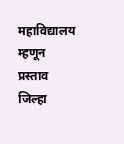महाविद्यालय म्हणून प्रस्ताव जिल्हा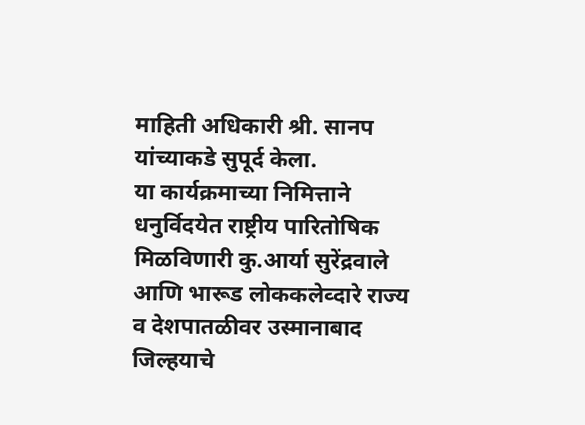माहिती अधिकारी श्री. सानप यांच्याकडे सुपूर्द केला.
या कार्यक्रमाच्या निमित्ताने धनुर्विदयेत राष्ट्रीय पारितोषिक मिळविणारी कु.आर्या सुरेंद्रवाले आणि भारूड लोककलेव्दारे राज्य व देशपातळीवर उस्मानाबाद जिल्हयाचे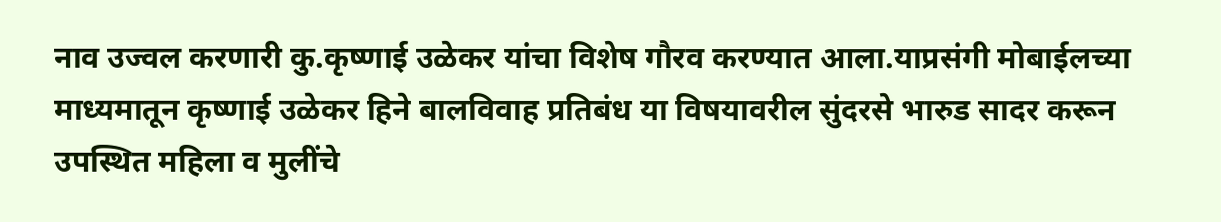नाव उज्वल करणारी कु.कृष्णाई उळेकर यांचा विशेष गौरव करण्यात आला.याप्रसंगी मोबाईलच्या माध्यमातून कृष्णाई उळेकर हिने बालविवाह प्रतिबंध या विषयावरील सुंदरसे भारुड सादर करून उपस्थित महिला व मुलींचे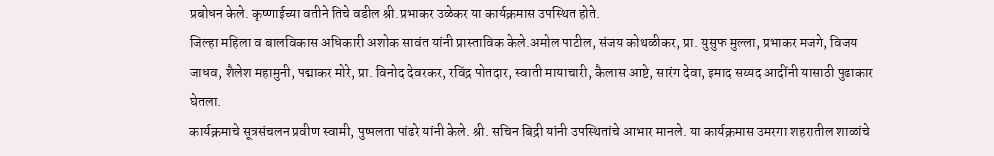प्रबोधन केले. कृष्णाईच्या वतीने तिचे वडील श्री.प्रभाकर उळेकर या कार्यक्रमास उपस्थित होते.
जिल्हा महिला व बालविकास अधिकारी अशोक सावंत यांनी प्रास्ताविक केले.अमोल पाटील, संजय कोथळीकर, प्रा. युसुफ मुल्ला, प्रभाकर मजगे, विजय जाधव, शैलेश महामुनी, पद्माकर मोरे, प्रा. विनोद देवरकर, रविंद्र पोतदार, स्वाती मायाचारी, कैलास आष्टे, सारंग देवा, इमाद सय्यद आदींनी यासाठी पुढाकार घेतला.
कार्यक्रमाचे सूत्रसंचलन प्रवीण स्वामी, पुष्पलता पांढरे यांनी केले. श्री. सचिन बिद्री यांनी उपस्थितांचे आभार मानले. या कार्यक्रमास उमरगा शहरातील शाळांचे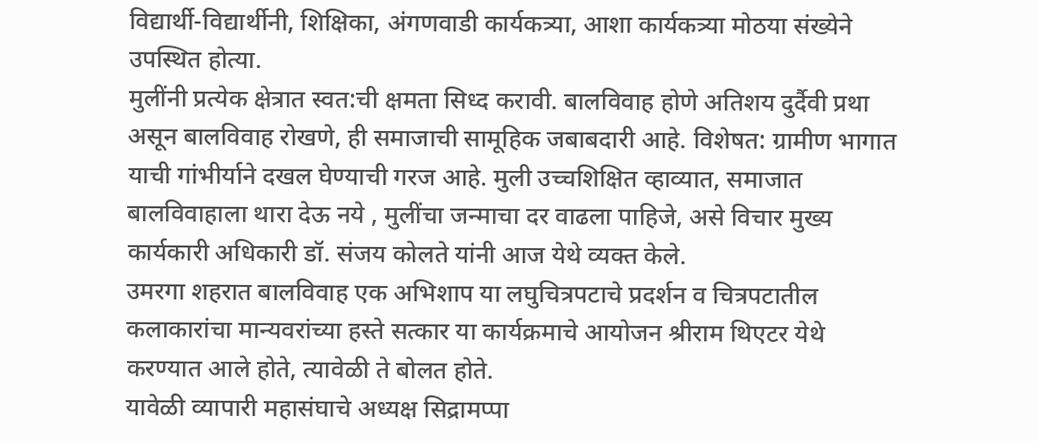विद्यार्थी-विद्यार्थीनी, शिक्षिका, अंगणवाडी कार्यकत्र्या, आशा कार्यकत्र्या मोठया संख्येने उपस्थित होत्या.
मुलींनी प्रत्येक क्षेत्रात स्वत:ची क्षमता सिध्द करावी. बालविवाह होणे अतिशय दुर्दैवी प्रथा असून बालविवाह रोखणे, ही समाजाची सामूहिक जबाबदारी आहे. विशेषत: ग्रामीण भागात याची गांभीर्याने दखल घेण्याची गरज आहे. मुली उच्चशिक्षित व्हाव्यात, समाजात बालविवाहाला थारा देऊ नये , मुलींचा जन्माचा दर वाढला पाहिजे, असे विचार मुख्य कार्यकारी अधिकारी डॉ. संजय कोलते यांनी आज येथे व्यक्त केले.
उमरगा शहरात बालविवाह एक अभिशाप या लघुचित्रपटाचे प्रदर्शन व चित्रपटातील कलाकारांचा मान्यवरांच्या हस्ते सत्कार या कार्यक्रमाचे आयोजन श्रीराम थिएटर येथे करण्यात आले होते, त्यावेळी ते बोलत होते.
यावेळी व्यापारी महासंघाचे अध्यक्ष सिद्रामप्पा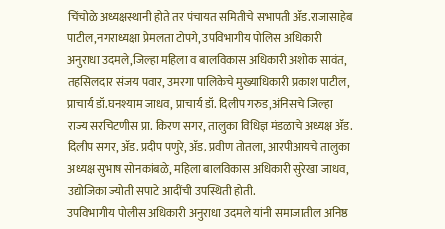चिंचोळे अध्यक्षस्थानी होते तर पंचायत समितीचे सभापती ॲड.राजासाहेब पाटील,नगराध्यक्षा प्रेमलता टोपगे, उपविभागीय पोलिस अधिकारी अनुराधा उदमले,जिल्हा महिला व बालविकास अधिकारी अशोक सावंत, तहसिलदार संजय पवार, उमरगा पालिकेचे मुख्याधिकारी प्रकाश पाटील, प्राचार्य डॉ.घनश्याम जाधव, प्राचार्य डॉ. दिलीप गरुड,अंनिसचे जिल्हा राज्य सरचिटणीस प्रा. किरण सगर, तालुका विधिज्ञ मंडळाचे अध्यक्ष ॲड. दिलीप सगर, ॲड. प्रदीप पणुरे, ॲड. प्रवीण तोतला, आरपीआयचे तालुका अध्यक्ष सुभाष सोनकांबळे, महिला बालविकास अधिकारी सुरेखा जाधव, उद्योजिका ज्योती सपाटे आदींची उपस्थिती होती.
उपविभागीय पोलीस अधिकारी अनुराधा उदमले यांनी समाजातील अनिष्ठ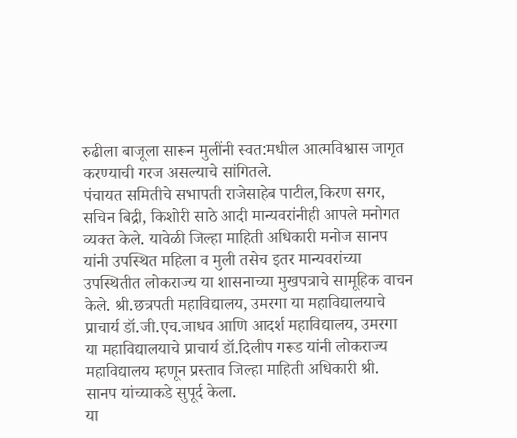रुढीला बाजूला सारून मुलींनी स्वत:मधील आत्मविश्वास जागृत करण्याची गरज असल्याचे सांगितले.
पंचायत समितीचे सभापती राजेसाहेब पाटील,किरण सगर, सचिन बिद्री, किशोरी साठे आदी मान्यवरांनीही आपले मनोगत व्यक्त केले. यावेळी जिल्हा माहिती अधिकारी मनोज सानप यांनी उपस्थित महिला व मुली तसेच इतर मान्यवरांच्या उपस्थितीत लोकराज्य या शासनाच्या मुखपत्राचे सामूहिक वाचन केले. श्री.छत्रपती महाविद्यालय, उमरगा या महाविद्यालयाचे प्राचार्य डॉ.जी.एच.जाधव आणि आदर्श महाविद्यालय, उमरगा या महाविद्यालयाचे प्राचार्य डॉ.दिलीप गरूड यांनी लोकराज्य महाविद्यालय म्हणून प्रस्ताव जिल्हा माहिती अधिकारी श्री. सानप यांच्याकडे सुपूर्द केला.
या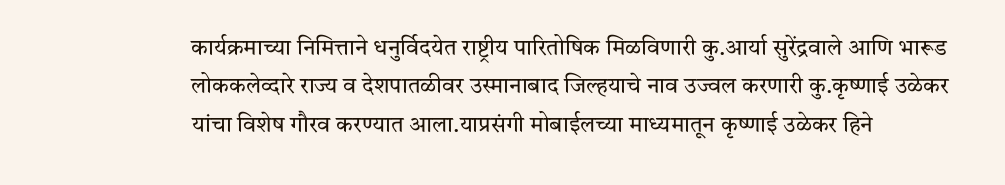कार्यक्रमाच्या निमित्ताने धनुर्विदयेत राष्ट्रीय पारितोषिक मिळविणारी कु.आर्या सुरेंद्रवाले आणि भारूड लोककलेव्दारे राज्य व देशपातळीवर उस्मानाबाद जिल्हयाचे नाव उज्वल करणारी कु.कृष्णाई उळेकर यांचा विशेष गौरव करण्यात आला.याप्रसंगी मोबाईलच्या माध्यमातून कृष्णाई उळेकर हिने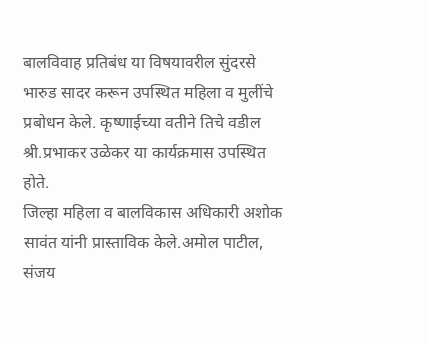बालविवाह प्रतिबंध या विषयावरील सुंदरसे भारुड सादर करून उपस्थित महिला व मुलींचे प्रबोधन केले. कृष्णाईच्या वतीने तिचे वडील श्री.प्रभाकर उळेकर या कार्यक्रमास उपस्थित होते.
जिल्हा महिला व बालविकास अधिकारी अशोक सावंत यांनी प्रास्ताविक केले.अमोल पाटील, संजय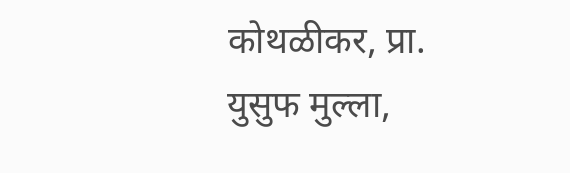कोथळीकर, प्रा. युसुफ मुल्ला,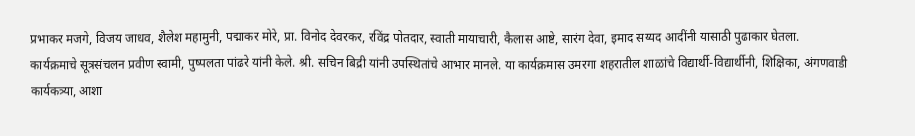प्रभाकर मजगे, विजय जाधव, शैलेश महामुनी, पद्माकर मोरे, प्रा. विनोद देवरकर, रविंद्र पोतदार, स्वाती मायाचारी, कैलास आष्टे, सारंग देवा, इमाद सय्यद आदींनी यासाठी पुढाकार घेतला.
कार्यक्रमाचे सूत्रसंचलन प्रवीण स्वामी, पुष्पलता पांढरे यांनी केले. श्री. सचिन बिद्री यांनी उपस्थितांचे आभार मानले. या कार्यक्रमास उमरगा शहरातील शाळांचे विद्यार्थी-विद्यार्थीनी, शिक्षिका, अंगणवाडी कार्यकत्र्या, आशा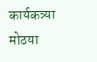कार्यकत्र्या मोठया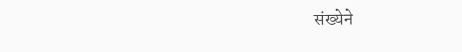संख्येने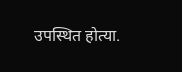उपस्थित होत्या.